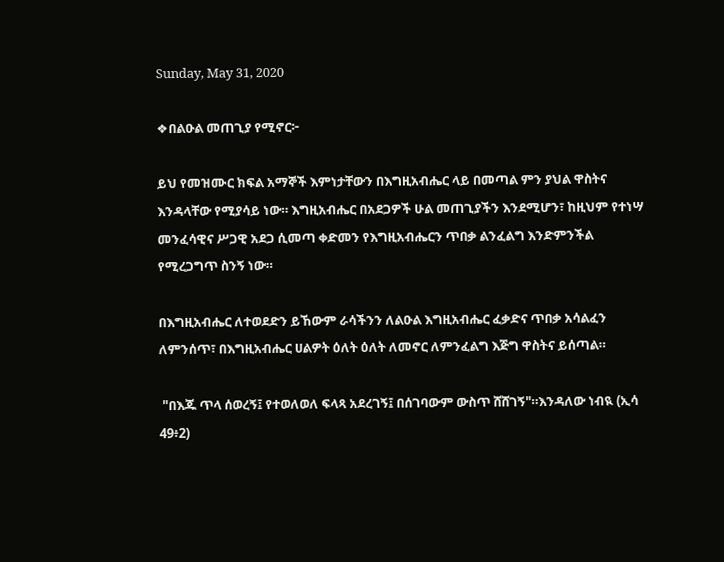Sunday, May 31, 2020

❖በልዑል መጠጊያ የሚኖር፦

ይህ የመዝሙር ክፍል አማኞች እምነታቸውን በእግዚአብሔር ላይ በመጣል ምን ያህል ዋስትና እንዳላቸው የሚያሳይ ነው። እግዚአብሔር በአደጋዎች ሁል መጠጊያችን እንደሚሆን፣ ከዚህም የተነሣ መንፈሳዊና ሥጋዊ አደጋ ሲመጣ ቀድመን የእግዚአብሔርን ጥበቃ ልንፈልግ እንድምንችል የሚረጋግጥ ስንኝ ነው።

በእግዚአብሔር ለተወደድን ይኸውም ራሳችንን ለልዑል እግዚአብሔር ፈቃድና ጥበቃ አሳልፈን ለምንሰጥ፣ በእግዚአብሔር ሀልዎት ዕለት ዕለት ለመኖር ለምንፈልግ እጅግ ዋስትና ይሰጣል።

 "በእጁ ጥላ ሰወረኝ፤ የተወለወለ ፍላጻ አደረገኝ፤ በሰገባውም ውስጥ ሸሸገኝ"።እንዳለው ነብዪ (ኢሳ 49፥2)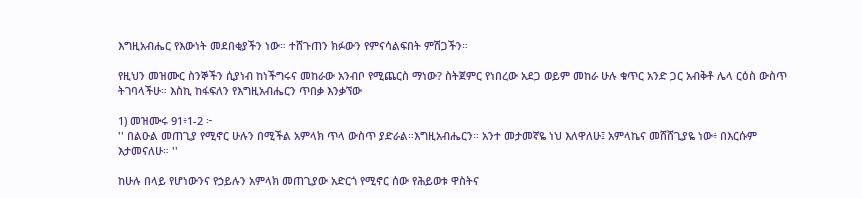እግዚአብሔር የእውነት መደበቂያችን ነው። ተሸጉጠን ክፉውን የምናሳልፍበት ምሽጋችን።

የዚህን መዝሙር ስንኞችን ሲያነብ ከነችግሩና መከራው አንብቦ የሚጨርስ ማነው? ስትጀምር የነበረው አደጋ ወይም መከራ ሁሉ ቁጥር አንድ ጋር አብቅቶ ሌላ ርዕስ ውስጥ ትገባላችሁ። እስኪ ከፋፍለን የእግዚአብሔርን ጥበቃ እንቃኘው

1) መዝሙሩ 91፥1-2 ፦
'' በልዑል መጠጊያ የሚኖር ሁሉን በሚችል አምላክ ጥላ ውስጥ ያድራል።እግዚአብሔርን። አንተ መታመኛዬ ነህ እለዋለሁ፤ አምላኬና መሸሸጊያዬ ነው፥ በእርሱም እታመናለሁ። ''

ከሁሉ በላይ የሆነውንና የኃይሉን አምላክ መጠጊያው አድርጎ የሚኖር ሰው የሕይወቱ ዋስትና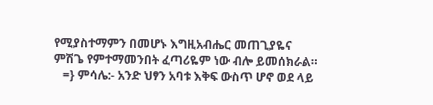የሚያስተማምን በመሆኑ እግዚአብሔር መጠጊያዬና ምሽጌ የምተማመንበት ፈጣሪዬም ነው ብሎ ይመሰክራል።
   =} ምሳሌ:- አንድ ህፃን አባቱ እቅፍ ውስጥ ሆኖ ወደ ላይ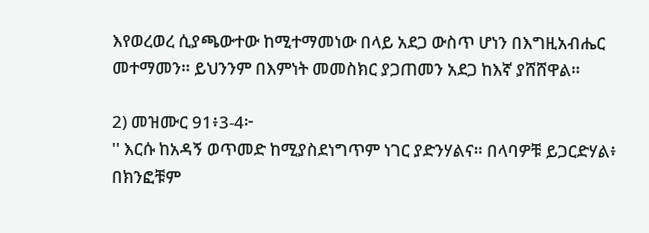እየወረወረ ሲያጫውተው ከሚተማመነው በላይ አደጋ ውስጥ ሆነን በእግዚአብሔር መተማመን። ይህንንም በእምነት መመስክር ያጋጠመን አደጋ ከእኛ ያሸሸዋል።

2) መዝሙር 91፥3-4፦
'' እርሱ ከአዳኝ ወጥመድ ከሚያስደነግጥም ነገር ያድንሃልና። በላባዎቹ ይጋርድሃል፥ በክንፎቹም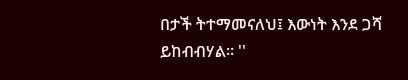በታች ትተማመናለህ፤ እውነት እንደ ጋሻ ይከብብሃል። ''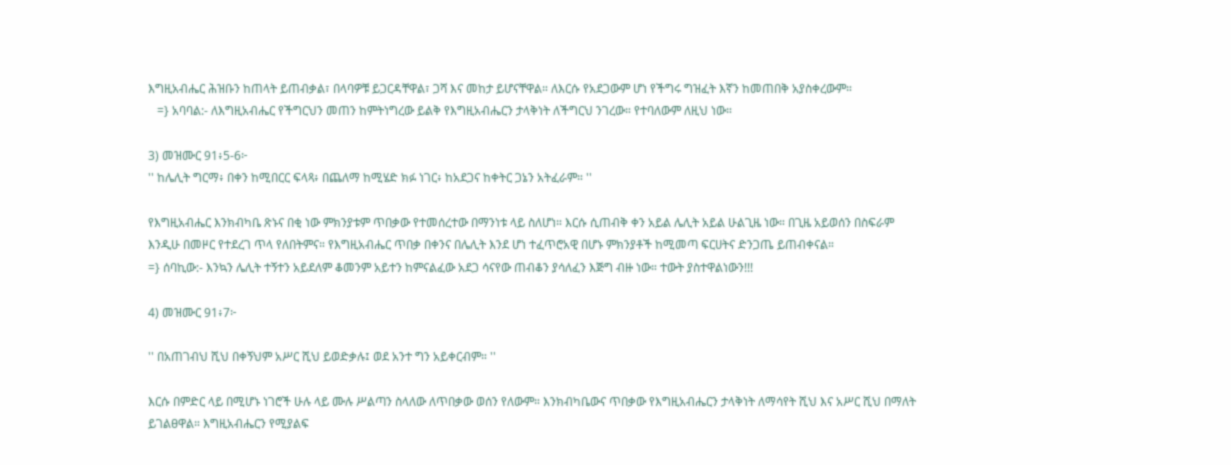እግዚአብሔር ሕዝቡን ከጠላት ይጠብቃል፣ በላባዎቹ ይጋርዳቸዋል፣ ጋሻ እና መከታ ይሆናቸዋል። ለእርሱ የአደጋውም ሆነ የችግሩ ግዝፈት እኛን ከመጠበቅ አያስቀረውም።
   =} አባባል:- ለእግዚአብሔር የችግርህን መጠን ከምትነግረው ይልቅ የእግዚአብሔርን ታላቅነት ለችግርህ ንገረው። የተባለውም ለዚህ ነው።

3) መዝሙር 91፥5-6፦
'' ከሌሊት ግርማ፥ በቀን ከሚበርር ፍላጻ፥ በጨለማ ከሚሄድ ክፉ ነገር፥ ከአደጋና ከቀትር ጋኔን አትፈራም። ''

የእግዚአብሔር እንክብካቤ ጽኑና በቂ ነው ምክንያቱም ጥበቃው የተመሰረተው በማንነቱ ላይ ስለሆነ። እርሱ ሲጠብቅ ቀን አይል ሌሊት አይል ሁልጊዜ ነው። በጊዜ አይወሰን በስፍራም እንዲሁ በመዞር የተደረገ ጥላ የለበትምና። የእግዚአብሔር ጥበቃ በቀንና በሌሊት እንደ ሆነ ተፈጥሮአዊ በሆኑ ምክንያቶች ከሚመጣ ፍርሀትና ድንጋጤ ይጠብቀናል።
=} ሰባኪው:- እንኳን ሌሊት ተኝተን አይደለም ቆመንም አይተን ከምናልፈው አደጋ ሳናየው ጠብቆን ያሳለፈን እጅግ ብዙ ነው። ተውት ያስተዋልነውን!!!

4) መዝሙር 91፥7፦

'' በአጠገብህ ሺህ በቀኝህም አሥር ሺህ ይወድቃሉ፤ ወደ አንተ ግን አይቀርብም። ''

እርሱ በምድር ላይ በሚሆኑ ነገሮች ሁሉ ላይ ሙሉ ሥልጣን ስላለው ለጥበቃው ወሰን የለውም። እንክብካቤውና ጥበቃው የእግዚአብሔርን ታላቅነት ለማሳየት ሺህ እና አሥር ሺህ በማለት ይገልፀዋል። እግዚአብሔርን የሚያልፍ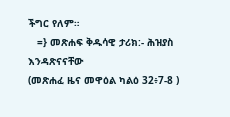ችግር የለም።
   =} መጽሐፍ ቅዱሳዊ ታሪክ:- ሕዝያስ እንዳጽናናቸው
(መጽሐፈ ዜና መዋዕል ካልዕ 32፥7-8 )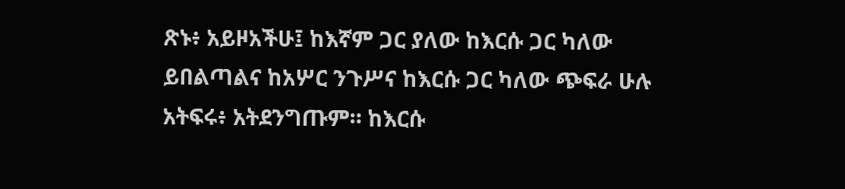ጽኑ፥ አይዞአችሁ፤ ከእኛም ጋር ያለው ከእርሱ ጋር ካለው ይበልጣልና ከአሦር ንጉሥና ከእርሱ ጋር ካለው ጭፍራ ሁሉ አትፍሩ፥ አትደንግጡም። ከእርሱ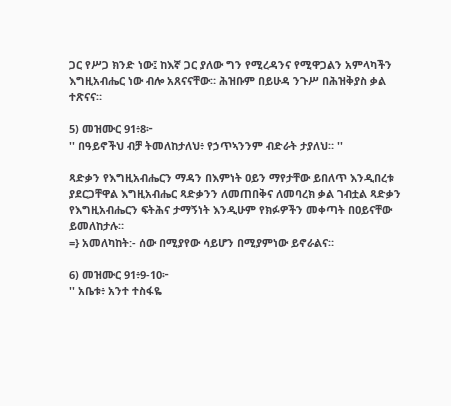ጋር የሥጋ ክንድ ነው፤ ከእኛ ጋር ያለው ግን የሚረዳንና የሚዋጋልን አምላካችን እግዚአብሔር ነው ብሎ አጸናናቸው። ሕዝቡም በይሁዳ ንጉሥ በሕዝቅያስ ቃል ተጽናና።

5) መዝሙር 91፥8፦
'' በዓይኖችህ ብቻ ትመለከታለህ፥ የኃጥኣንንም ብድራት ታያለህ። ''

ጻድቃን የእግዚአብሔርን ማዳን በእምነት ዐይን ማየታቸው ይበለጥ እንዲበረቱ ያደርጋቸዋል እግዚአብሔር ጻድቃንን ለመጠበቅና ለመባረክ ቃል ገብቷል ጻድቃን የእግዚአብሔርን ፍትሕና ታማኝነት እንዲሁም የክፉዎችን መቀጣት በዐይናቸው ይመለከታሉ።
=} አመለካከት:- ሰው በሚያየው ሳይሆን በሚያምነው ይኖራልና።

6) መዝሙር 91፥9-10፦
'' አቤቱ፥ አንተ ተስፋዬ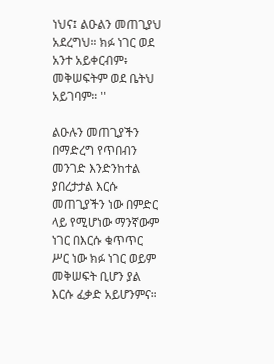ነህና፤ ልዑልን መጠጊያህ አደረግህ። ክፉ ነገር ወደ አንተ አይቀርብም፥ መቅሠፍትም ወደ ቤትህ አይገባም። ''

ልዑሉን መጠጊያችን በማድረግ የጥበብን መንገድ እንድንከተል ያበረታታል እርሱ መጠጊያችን ነው በምድር ላይ የሚሆነው ማንኛውም ነገር በእርሱ ቁጥጥር ሥር ነው ክፉ ነገር ወይም መቅሠፍት ቢሆን ያል እርሱ ፈቃድ አይሆንምና።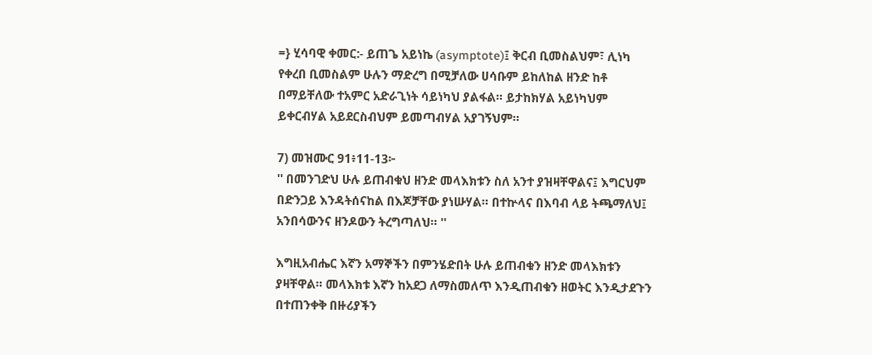=} ሂሳባዊ ቀመር:- ይጠጌ አይነኬ (asymptote)፤ ቅርብ ቢመስልህም፣ ሊነካ የቀረበ ቢመስልም ሁሉን ማድረግ በሚቻለው ሀሳቡም ይከለከል ዘንድ ከቶ በማይቸለው ተአምር አድራጊነት ሳይነካህ ያልፋል። ይታከክሃል አይነካህም ይቀርብሃል አይደርስብህም ይመጣብሃል አያገኝህም።

7) መዝሙር 91፥11-13፦
'' በመንገድህ ሁሉ ይጠብቁህ ዘንድ መላእክቱን ስለ አንተ ያዝዛቸዋልና፤ እግርህም በድንጋይ እንዳትሰናከል በእጆቻቸው ያነሡሃል። በተኵላና በእባብ ላይ ትጫማለህ፤ አንበሳውንና ዘንዶውን ትረግጣለህ። ''

እግዚአብሔር እኛን አማኞችን በምንሄድበት ሁሉ ይጠብቁን ዘንድ መላእክቱን ያዛቸዋል። መላእክቱ እኛን ከአደጋ ለማስመለጥ እንዲጠብቁን ዘወትር እንዲታደጉን በተጠንቀቅ በዙሪያችን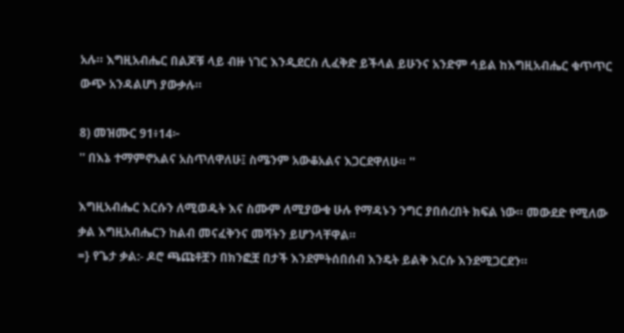አሉ። እግዚአብሔር በልጆቹ ላይ ብዙ ነገር እንዲደርስ ሊፈቅድ ይችላል ይሁንና አንድም ኅይል ከእግዚአብሔር ቁጥጥር ውጭ አንዳልሆነ ያውቃሉ።

8) መዝሙር 91፥14፦
'' በእኔ ተማምኖአልና አስጥለዋለሁ፤ ስሜንም አውቆአልና እጋርደዋለሁ። ''

እግዚአብሔር እርሱን ለሚወዱት እና ስሙም ለሚያውቁ ሁሉ የማዳኑን ንግር ያበሰረበት ክፍል ነው። መውደድ የሚለው ቃል እግዚአብሔርን ከልብ መናፈቅንና መሻትን ይሆንላቸዋል።
=} የጌታ ቃል:- ዶሮ ጫጩቶቿን በክንፎቿ በታች እንደምትሰበሰብ እንዴት ይልቅ እርሱ እንደሚጋርደን።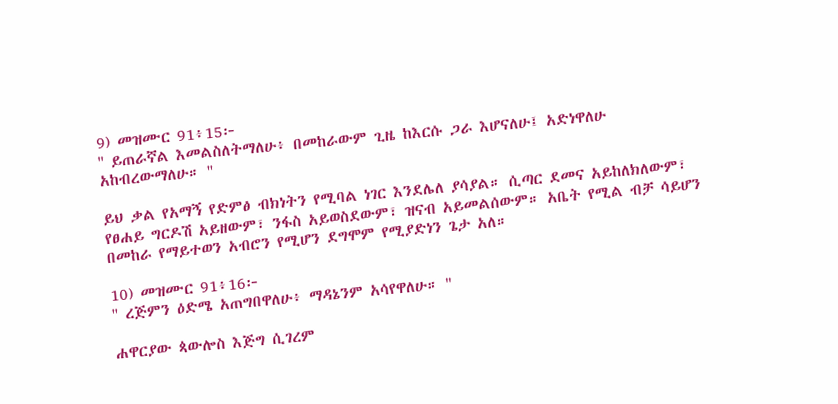9) መዝሙር 91፥15፦
'' ይጠራኛል እመልስለትማለሁ፥ በመከራውም ጊዜ ከእርሱ ጋራ እሆናለሁ፤ አድነዋለሁ አከብረውማለሁ። ''

ይህ ቃል የአማኝ የድምፅ ብክነትን የሚባል ነገር እንደሌለ ያሳያል። ሲጣር ደመና አይከለክለውም፣ የፀሐይ ግርዶሽ አይዘውም፣ ንፋስ አይወስደውም፣ ዝናብ አይመልሰውም። አቤት የሚል ብቻ ሳይሆን በመከራ የማይተወን አብሮን የሚሆን ደግሞም የሚያድነን ጌታ አለ።

10) መዝሙር 91፥16፦
'' ረጅምን ዕድሜ አጠግበዋለሁ፥ ማዳኔንም አሳየዋለሁ። ''

ሐዋርያው ጳውሎስ እጅግ ሲገረም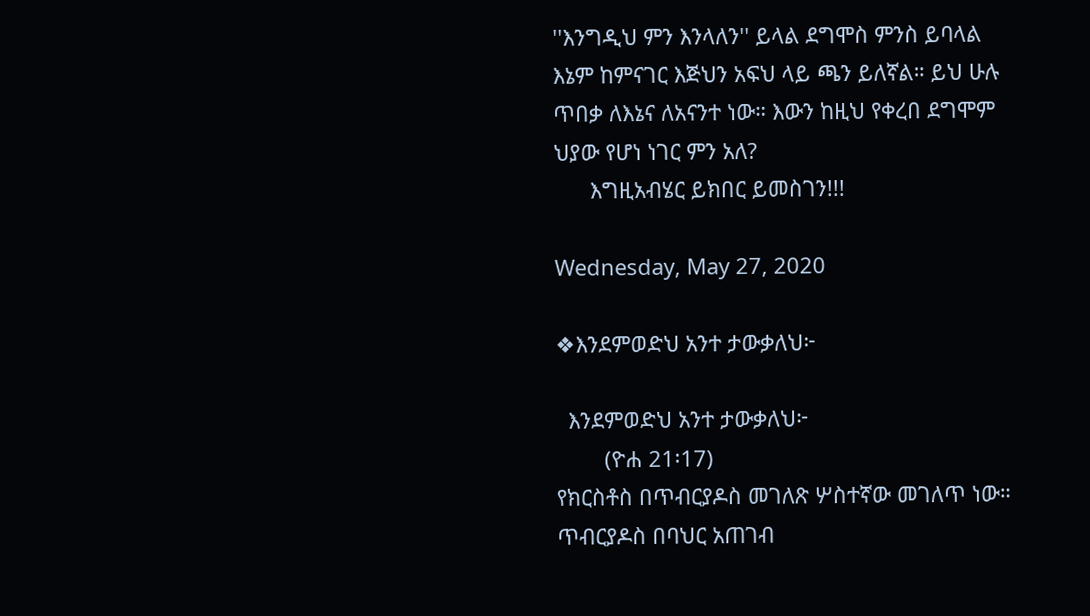''እንግዲህ ምን እንላለን'' ይላል ደግሞስ ምንስ ይባላል እኔም ከምናገር እጅህን አፍህ ላይ ጫን ይለኛል። ይህ ሁሉ ጥበቃ ለእኔና ለአናንተ ነው። እውን ከዚህ የቀረበ ደግሞም ህያው የሆነ ነገር ምን አለ?
      እግዚአብሄር ይክበር ይመስገን!!!

Wednesday, May 27, 2020

❖እንደምወድህ አንተ ታውቃለህ፦

  እንደምወድህ አንተ ታውቃለህ፦
        (ዮሐ 21፡17)
የክርስቶስ በጥብርያዶስ መገለጽ ሦስተኛው መገለጥ ነው። ጥብርያዶስ በባህር አጠገብ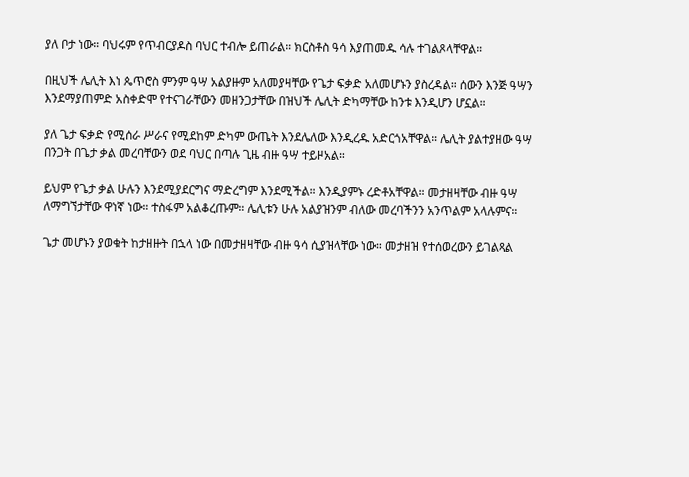ያለ ቦታ ነው። ባህሩም የጥብርያዶስ ባህር ተብሎ ይጠራል። ክርስቶስ ዓሳ እያጠመዱ ሳሉ ተገልጾላቸዋል።

በዚህች ሌሊት እነ ጴጥሮስ ምንም ዓሣ አልያዙም አለመያዛቸው የጌታ ፍቃድ አለመሆኑን ያስረዳል። ሰውን እንጅ ዓሣን እንደማያጠምድ አስቀድሞ የተናገራቸውን መዘንጋታቸው በዝህች ሌሊት ድካማቸው ከንቱ እንዲሆን ሆኗል።

ያለ ጌታ ፍቃድ የሚሰራ ሥራና የሚደከም ድካም ውጤት እንደሌለው እንዲረዱ አድርጎአቸዋል። ሌሊት ያልተያዘው ዓሣ በንጋት በጌታ ቃል መረባቸውን ወደ ባህር በጣሉ ጊዜ ብዙ ዓሣ ተይዞአል።

ይህም የጌታ ቃል ሁሉን እንደሚያደርግና ማድረግም እንደሚችል። እንዲያምኑ ረድቶአቸዋል። መታዘዛቸው ብዙ ዓሣ ለማግኘታቸው ዋነኛ ነው። ተስፋም አልቆረጡም። ሌሊቱን ሁሉ አልያዝንም ብለው መረባችንን አንጥልም አላሉምና።

ጌታ መሆኑን ያወቁት ከታዘዙት በኋላ ነው በመታዘዛቸው ብዙ ዓሳ ሲያዝላቸው ነው። መታዘዝ የተሰወረውን ይገልጻል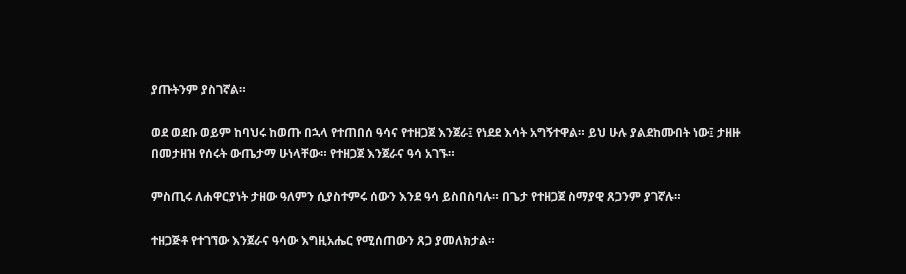ያጡትንም ያስገኛል።

ወደ ወደቡ ወይም ከባህሩ ከወጡ በኋላ የተጠበሰ ዓሳና የተዘጋጀ እንጀራ፤ የነደደ እሳት አግኝተዋል። ይህ ሁሉ ያልደከሙበት ነው፤ ታዘዙ በመታዘዝ የሰሩት ውጤታማ ሁነላቸው። የተዘጋጀ እንጀራና ዓሳ አገኙ።

ምስጢሩ ለሐዋርያነት ታዘው ዓለምን ሲያስተምሩ ሰውን እንደ ዓሳ ይስበስባሉ። በጌታ የተዘጋጀ ስማያዊ ጸጋንም ያገኛሉ።

ተዘጋጅቶ የተገኘው እንጀራና ዓሳው እግዚአሔር የሚሰጠውን ጸጋ ያመለክታል።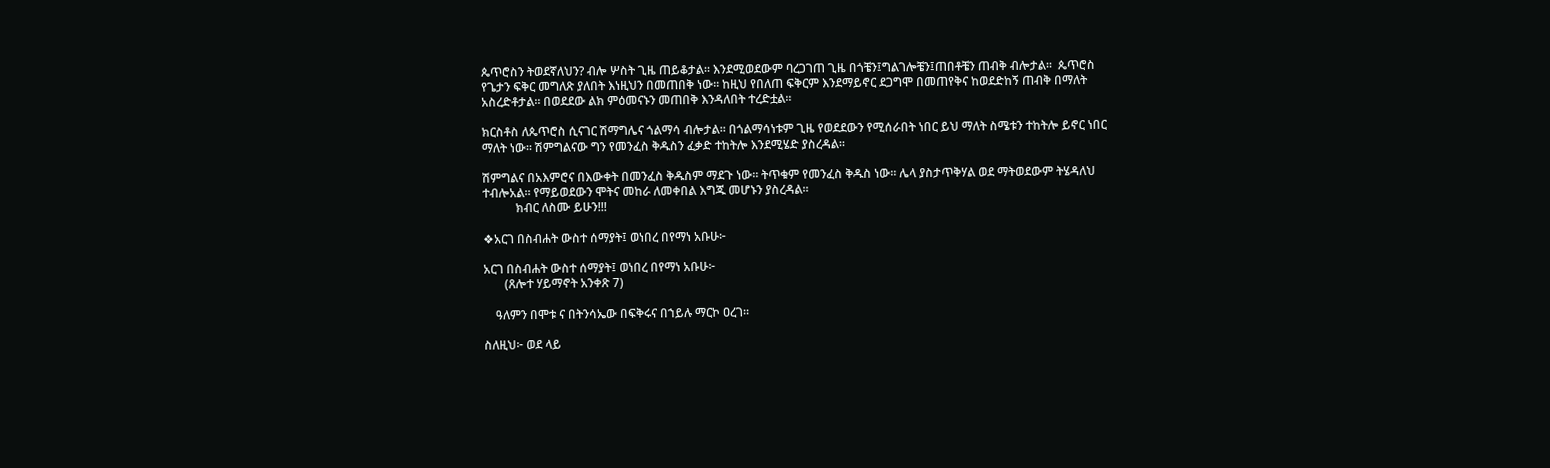ጴጥሮስን ትወደኛለህን? ብሎ ሦስት ጊዜ ጠይቆታል። እንደሚወደውም ባረጋገጠ ጊዜ በጎቼን፤ግልገሎቼን፤ጠበቶቼን ጠብቅ ብሎታል።  ጴጥሮስ የጌታን ፍቅር መግለጽ ያለበት እነዚህን በመጠበቅ ነው። ከዚህ የበለጠ ፍቅርም እንደማይኖር ደጋግሞ በመጠየቅና ከወደድከኝ ጠብቅ በማለት አስረድቶታል። በወደደው ልክ ምዕመናኑን መጠበቅ እንዳለበት ተረድቷል።

ክርስቶስ ለጴጥሮስ ሲናገር ሽማግሌና ጎልማሳ ብሎታል። በጎልማሳነቱም ጊዜ የወደደውን የሚሰራበት ነበር ይህ ማለት ስሜቱን ተከትሎ ይኖር ነበር ማለት ነው። ሽምግልናው ግን የመንፈስ ቅዱስን ፈቃድ ተከትሎ እንደሚሄድ ያስረዳል።

ሽምግልና በአእምሮና በእውቀት በመንፈስ ቅዱስም ማደጉ ነው። ትጥቁም የመንፈስ ቅዱስ ነው። ሌላ ያስታጥቅሃል ወደ ማትወደውም ትሄዳለህ ተብሎአል። የማይወደውን ሞትና መከራ ለመቀበል እግጁ መሆኑን ያስረዳል።
           ክብር ለስሙ ይሁን!!!

❖አርገ በስብሐት ውስተ ሰማያት፤ ወነበረ በየማነ አቡሁ፦

አርገ በስብሐት ውስተ ሰማያት፤ ወነበረ በየማነ አቡሁ፦
       (ጸሎተ ሃይማኖት አንቀጽ 7)

    ዓለምን በሞቱ ና በትንሳኤው በፍቅሩና በኀይሉ ማርኮ ዐረገ።

ስለዚህ፦ ወደ ላይ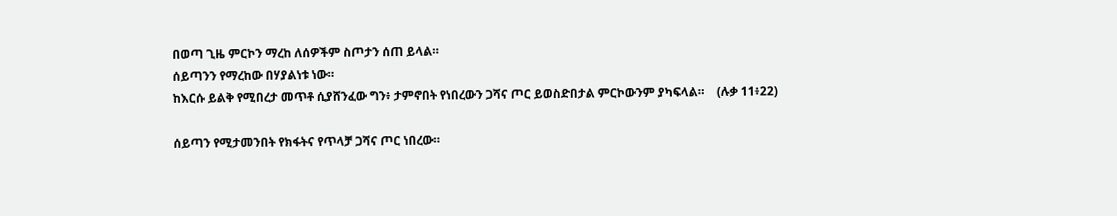በወጣ ጊዜ ምርኮን ማረከ ለሰዎችም ስጦታን ሰጠ ይላል።
ሰይጣንን የማረከው በሃያልነቱ ነው።
ከእርሱ ይልቅ የሚበረታ መጥቶ ሲያሸንፈው ግን፥ ታምኖበት የነበረውን ጋሻና ጦር ይወስድበታል ምርኮውንም ያካፍላል።    (ሉቃ 11፥22)

ሰይጣን የሚታመንበት የክፋትና የጥላቻ ጋሻና ጦር ነበረው።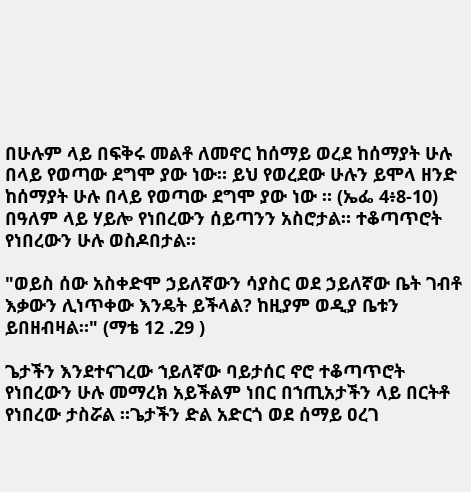በሁሉም ላይ በፍቅሩ መልቶ ለመኖር ከሰማይ ወረደ ከሰማያት ሁሉ በላይ የወጣው ደግሞ ያው ነው። ይህ የወረደው ሁሉን ይሞላ ዘንድ ከሰማያት ሁሉ በላይ የወጣው ደግሞ ያው ነው ። (ኤፌ 4፥8-10)
በዓለም ላይ ሃይሎ የነበረውን ሰይጣንን አስሮታል። ተቆጣጥሮት የነበረውን ሁሉ ወስዶበታል።

"ወይስ ሰው አስቀድሞ ኃይለኛውን ሳያስር ወደ ኃይለኛው ቤት ገብቶ እቃውን ሊነጥቀው እንዴት ይችላል? ከዚያም ወዲያ ቤቱን ይበዘብዛል።" (ማቴ 12 .29 )

ጌታችን እንደተናገረው ኀይለኛው ባይታሰር ኖሮ ተቆጣጥሮት የነበረውን ሁሉ መማረክ አይችልም ነበር በኀጢአታችን ላይ በርትቶ የነበረው ታስሯል ።ጌታችን ድል አድርጎ ወደ ሰማይ ዐረገ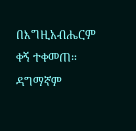በእግዚአብሔርም ቀኝ ተቀመጠ። ዳግማኛም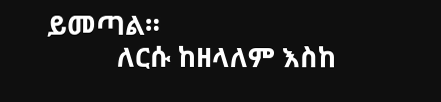ይመጣል።
          ለርሱ ከዘላለም እስከ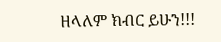ዘላለም ክብር ይሁን!!!